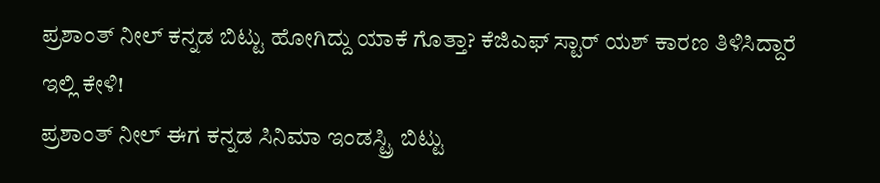ಪ್ರಶಾಂತ್ ನೀಲ್ ಕನ್ನಡ ಬಿಟ್ಟು ಹೋಗಿದ್ದು ಯಾಕೆ ಗೊತ್ತಾ? ಕೆಜಿಎಫ್ ಸ್ಟಾರ್ ಯಶ್ ಕಾರಣ ತಿಳಿಸಿದ್ದಾರೆ ಇಲ್ಲಿ ಕೇಳಿ!
ಪ್ರಶಾಂತ್ ನೀಲ್ ಈಗ ಕನ್ನಡ ಸಿನಿಮಾ ಇಂಡಸ್ಟ್ರಿ ಬಿಟ್ಟು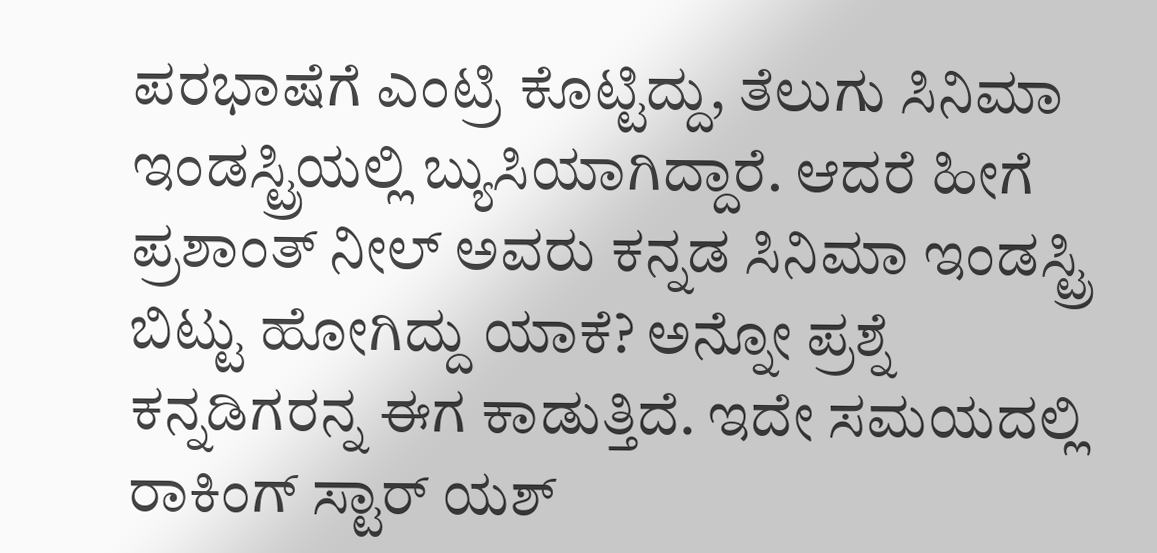ಪರಭಾಷೆಗೆ ಎಂಟ್ರಿ ಕೊಟ್ಟಿದ್ದು, ತೆಲುಗು ಸಿನಿಮಾ ಇಂಡಸ್ಟ್ರಿಯಲ್ಲಿ ಬ್ಯುಸಿಯಾಗಿದ್ದಾರೆ. ಆದರೆ ಹೀಗೆ ಪ್ರಶಾಂತ್ ನೀಲ್ ಅವರು ಕನ್ನಡ ಸಿನಿಮಾ ಇಂಡಸ್ಟ್ರಿ ಬಿಟ್ಟು ಹೋಗಿದ್ದು ಯಾಕೆ? ಅನ್ನೋ ಪ್ರಶ್ನೆ ಕನ್ನಡಿಗರನ್ನ ಈಗ ಕಾಡುತ್ತಿದೆ. ಇದೇ ಸಮಯದಲ್ಲಿ ರಾಕಿಂಗ್ ಸ್ಟಾರ್ ಯಶ್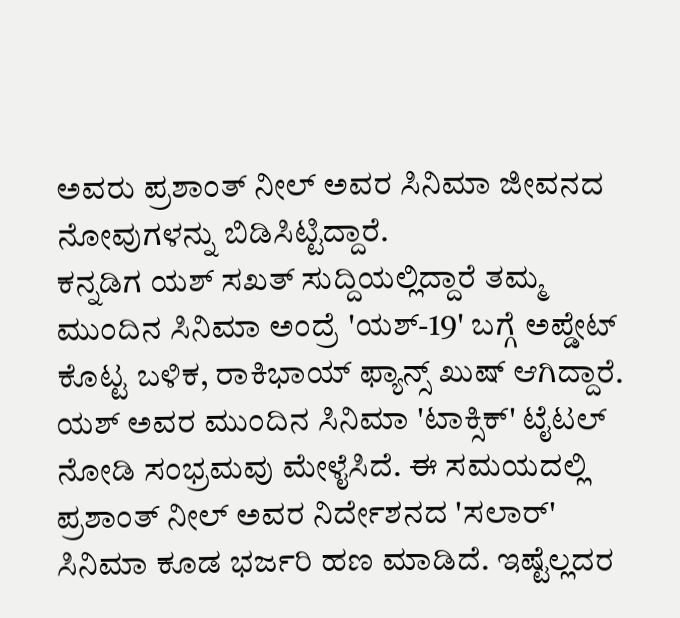ಅವರು ಪ್ರಶಾಂತ್ ನೀಲ್ ಅವರ ಸಿನಿಮಾ ಜೀವನದ ನೋವುಗಳನ್ನು ಬಿಡಿಸಿಟ್ಟಿದ್ದಾರೆ.
ಕನ್ನಡಿಗ ಯಶ್ ಸಖತ್ ಸುದ್ದಿಯಲ್ಲಿದ್ದಾರೆ ತಮ್ಮ ಮುಂದಿನ ಸಿನಿಮಾ ಅಂದ್ರೆ 'ಯಶ್-19' ಬಗ್ಗೆ ಅಪ್ಡೇಟ್ ಕೊಟ್ಟ ಬಳಿಕ, ರಾಕಿಭಾಯ್ ಫ್ಯಾನ್ಸ್ ಖುಷ್ ಆಗಿದ್ದಾರೆ. ಯಶ್ ಅವರ ಮುಂದಿನ ಸಿನಿಮಾ 'ಟಾಕ್ಸಿಕ್' ಟೈಟಲ್ ನೋಡಿ ಸಂಭ್ರಮವು ಮೇಳೈಸಿದೆ. ಈ ಸಮಯದಲ್ಲಿ ಪ್ರಶಾಂತ್ ನೀಲ್ ಅವರ ನಿರ್ದೇಶನದ 'ಸಲಾರ್' ಸಿನಿಮಾ ಕೂಡ ಭರ್ಜರಿ ಹಣ ಮಾಡಿದೆ. ಇಷ್ಟೆಲ್ಲದರ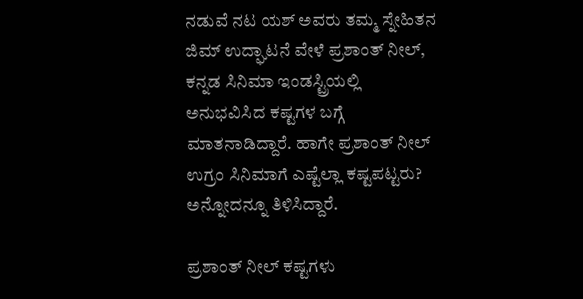ನಡುವೆ ನಟ ಯಶ್ ಅವರು ತಮ್ಮ ಸ್ನೇಹಿತನ ಜಿಮ್ ಉದ್ಘಾಟನೆ ವೇಳೆ ಪ್ರಶಾಂತ್ ನೀಲ್, ಕನ್ನಡ ಸಿನಿಮಾ ಇಂಡಸ್ಟ್ರಿಯಲ್ಲಿ ಅನುಭವಿಸಿದ ಕಷ್ಟಗಳ ಬಗ್ಗೆ ಮಾತನಾಡಿದ್ದಾರೆ. ಹಾಗೇ ಪ್ರಶಾಂತ್ ನೀಲ್ ಉಗ್ರಂ ಸಿನಿಮಾಗೆ ಎಷ್ಟೆಲ್ಲಾ ಕಷ್ಟಪಟ್ಟರು? ಅನ್ನೋದನ್ನೂ ತಿಳಿಸಿದ್ದಾರೆ.

ಪ್ರಶಾಂತ್ ನೀಲ್ ಕಷ್ಟಗಳು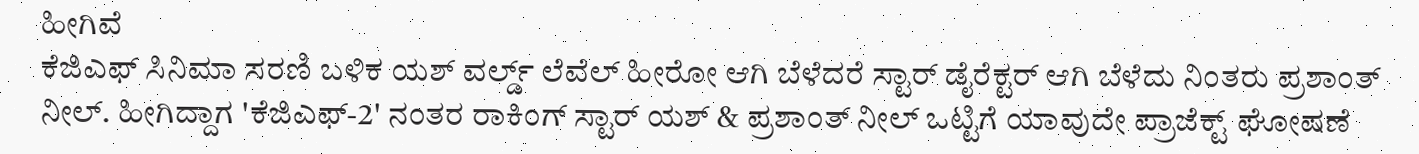ಹೀಗಿವೆ
ಕೆಜಿಎಫ್ ಸಿನಿಮಾ ಸರಣಿ ಬಳಿಕ ಯಶ್ ವರ್ಲ್ಡ್ ಲೆವೆಲ್ ಹೀರೋ ಆಗಿ ಬೆಳೆದರೆ ಸ್ಟಾರ್ ಡೈರೆಕ್ಟರ್ ಆಗಿ ಬೆಳೆದು ನಿಂತರು ಪ್ರಶಾಂತ್ ನೀಲ್. ಹೀಗಿದ್ದಾಗ 'ಕೆಜಿಎಫ್-2' ನಂತರ ರಾಕಿಂಗ್ ಸ್ಟಾರ್ ಯಶ್ & ಪ್ರಶಾಂತ್ ನೀಲ್ ಒಟ್ಟಿಗೆ ಯಾವುದೇ ಪ್ರಾಜೆಕ್ಟ್ ಘೋಷಣೆ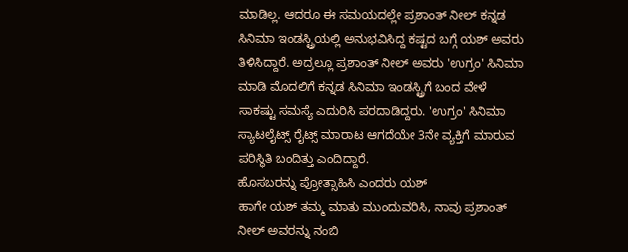ಮಾಡಿಲ್ಲ. ಆದರೂ ಈ ಸಮಯದಲ್ಲೇ ಪ್ರಶಾಂತ್ ನೀಲ್ ಕನ್ನಡ ಸಿನಿಮಾ ಇಂಡಸ್ಟ್ರಿಯಲ್ಲಿ ಅನುಭವಿಸಿದ್ದ ಕಷ್ಟದ ಬಗ್ಗೆ ಯಶ್ ಅವರು ತಿಳಿಸಿದ್ದಾರೆ. ಅದ್ರಲ್ಲೂ ಪ್ರಶಾಂತ್ ನೀಲ್ ಅವರು 'ಉಗ್ರಂ' ಸಿನಿಮಾ ಮಾಡಿ ಮೊದಲಿಗೆ ಕನ್ನಡ ಸಿನಿಮಾ ಇಂಡಸ್ಟ್ರಿಗೆ ಬಂದ ವೇಳೆ ಸಾಕಷ್ಟು ಸಮಸ್ಯೆ ಎದುರಿಸಿ ಪರದಾಡಿದ್ದರು. 'ಉಗ್ರಂ' ಸಿನಿಮಾ ಸ್ಯಾಟಲೈಟ್ಸ್ ರೈಟ್ಸ್ ಮಾರಾಟ ಆಗದೆಯೇ 3ನೇ ವ್ಯಕ್ತಿಗೆ ಮಾರುವ ಪರಿಸ್ಥಿತಿ ಬಂದಿತ್ತು ಎಂದಿದ್ದಾರೆ.
ಹೊಸಬರನ್ನು ಪ್ರೋತ್ಸಾಹಿಸಿ ಎಂದರು ಯಶ್
ಹಾಗೇ ಯಶ್ ತಮ್ಮ ಮಾತು ಮುಂದುವರಿಸಿ, ನಾವು ಪ್ರಶಾಂತ್ ನೀಲ್ ಅವರನ್ನು ನಂಬಿ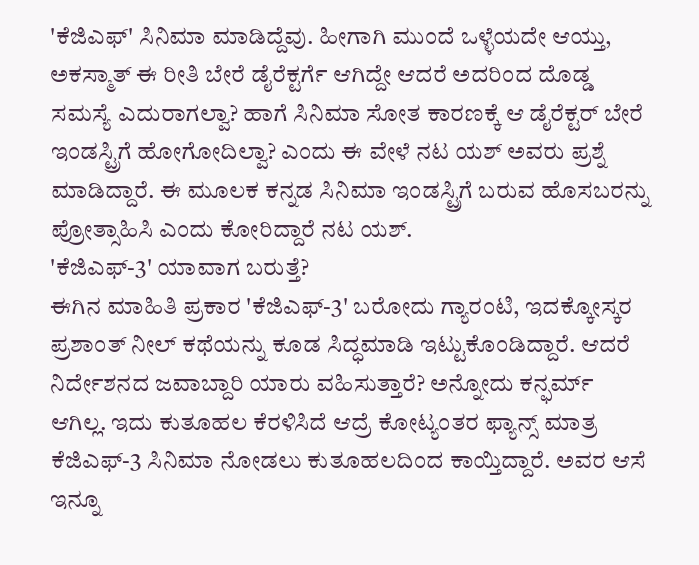'ಕೆಜಿಎಫ್' ಸಿನಿಮಾ ಮಾಡಿದ್ದೆವು. ಹೀಗಾಗಿ ಮುಂದೆ ಒಳ್ಳೆಯದೇ ಆಯ್ತು, ಅಕಸ್ಮಾತ್ ಈ ರೀತಿ ಬೇರೆ ಡೈರೆಕ್ಟರ್ಗೆ ಆಗಿದ್ದೇ ಆದರೆ ಅದರಿಂದ ದೊಡ್ಡ ಸಮಸ್ಯೆ ಎದುರಾಗಲ್ವಾ? ಹಾಗೆ ಸಿನಿಮಾ ಸೋತ ಕಾರಣಕ್ಕೆ ಆ ಡೈರೆಕ್ಟರ್ ಬೇರೆ ಇಂಡಸ್ಟ್ರಿಗೆ ಹೋಗೋದಿಲ್ವಾ? ಎಂದು ಈ ವೇಳೆ ನಟ ಯಶ್ ಅವರು ಪ್ರಶ್ನೆ ಮಾಡಿದ್ದಾರೆ. ಈ ಮೂಲಕ ಕನ್ನಡ ಸಿನಿಮಾ ಇಂಡಸ್ಟ್ರಿಗೆ ಬರುವ ಹೊಸಬರನ್ನು ಪ್ರೋತ್ಸಾಹಿಸಿ ಎಂದು ಕೋರಿದ್ದಾರೆ ನಟ ಯಶ್.
'ಕೆಜಿಎಫ್-3' ಯಾವಾಗ ಬರುತ್ತೆ?
ಈಗಿನ ಮಾಹಿತಿ ಪ್ರಕಾರ 'ಕೆಜಿಎಫ್-3' ಬರೋದು ಗ್ಯಾರಂಟಿ, ಇದಕ್ಕೋಸ್ಕರ ಪ್ರಶಾಂತ್ ನೀಲ್ ಕಥೆಯನ್ನು ಕೂಡ ಸಿದ್ಧಮಾಡಿ ಇಟ್ಟುಕೊಂಡಿದ್ದಾರೆ. ಆದರೆ ನಿರ್ದೇಶನದ ಜವಾಬ್ದಾರಿ ಯಾರು ವಹಿಸುತ್ತಾರೆ? ಅನ್ನೋದು ಕನ್ಫರ್ಮ್ ಆಗಿಲ್ಲ. ಇದು ಕುತೂಹಲ ಕೆರಳಿಸಿದೆ ಆದ್ರೆ ಕೋಟ್ಯಂತರ ಫ್ಯಾನ್ಸ್ ಮಾತ್ರ ಕೆಜಿಎಫ್-3 ಸಿನಿಮಾ ನೋಡಲು ಕುತೂಹಲದಿಂದ ಕಾಯ್ತಿದ್ದಾರೆ. ಅವರ ಆಸೆ ಇನ್ನೂ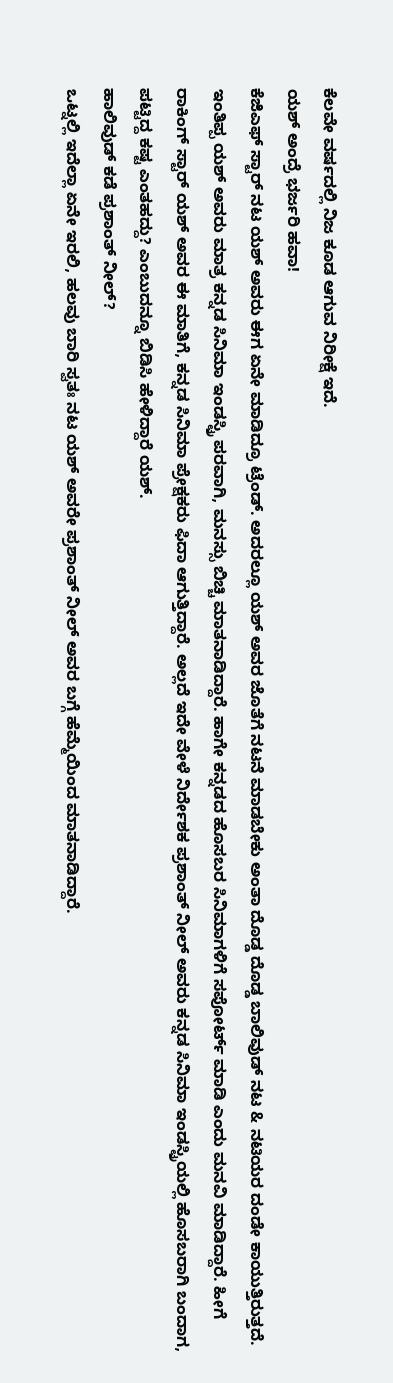ಕೆಲವೇ ವರ್ಷದಲ್ಲಿ ನಿಜ ಕೂಡ ಆಗುವ ನಿರೀಕ್ಷೆ ಇದೆ.
ಯಶ್ ಅಂದ್ರೆ ಭರ್ಜರಿ ಹವಾ!
ಕೆಜಿಎಫ್ ಸ್ಟಾರ್ ನಟ ಯಶ್ ಅವರು ಈಗ ಏನೇ ಮಾಡಿದ್ರೂ ಟ್ರೆಂಡ್. ಅದರಲ್ಲೂ ಯಶ್ ಅವರ ಜೊತೆಗೆ ನಟನೆ ಮಾಡಬೇಕು ಅಂತಾ ದೊಡ್ಡ ದೊಡ್ಡ ಬಾಲಿವುಡ್ ನಟ & ನಟಿಯರ ದಂಡೇ ಕಾಯುತ್ತಿರುತ್ತದೆ. ಇಂತಿಪ್ಪ ಯಶ್ ಅವರು ಮಾತ್ರ ಕನ್ನಡ ಸಿನಿಮಾ ಇಂಡಸ್ಟ್ರಿ ಪರವಾಗಿ, ಮನಸ್ಸು ಬಿಚ್ಚಿ ಮಾತನಾಡಿದ್ದಾರೆ. ಹಾಗೇ ಕನ್ನಡದ ಹೊಸಬರ ಸಿನಿಮಾಗಳಿಗೆ ಸಪೋರ್ಟ್ ಮಾಡಿ ಎಂದು ಮನವಿ ಮಾಡಿದ್ದಾರೆ. ಹೀಗೆ ರಾಕಿಂಗ್ ಸ್ಟಾರ್ ಯಶ್ ಅವರ ಈ ಮಾತಿಗೆ, ಕನ್ನಡ ಸಿನಿಮಾ ಪ್ರೇಕ್ಷಕರು ಫಿದಾ ಆಗುತ್ತಿದ್ದಾರೆ. ಅಲ್ಲದೆ ಇದೇ ವೇಳೆ ನಿರ್ದೇಶಕ ಪ್ರಶಾಂತ್ ನೀಲ್ ಅವರು ಕನ್ನಡ ಸಿನಿಮಾ ಇಂಡಸ್ಟ್ರಿಯಲ್ಲಿ ಹೊಸಬರಾಗಿ ಬಂದಾಗ, ಪಟ್ಟಿದ್ದ ಕಷ್ಟ ಎಂತಹದ್ದು? ಎಂಬುದನ್ನೂ ಬಿಡಿಸಿ ಹೇಳಿದ್ದಾರೆ ಯಶ್.
ಹಾಲಿವುಡ್ ಕಡೆ ಪ್ರಶಾಂತ್ ನೀಲ್?
ಒಟ್ನಲ್ಲಿ ಇದೆಲ್ಲಾ ಏನೇ ಇರಲಿ, ಹಲವು ಬಾರಿ ಸ್ವತಃ ನಟ ಯಶ್ ಅವರೇ ಪ್ರಶಾಂತ್ ನೀಲ್ ಅವರ ಬಗ್ಗೆ ಹೆಮ್ಮೆಯಿಂದ ಮಾತನಾಡಿದ್ದಾರೆ.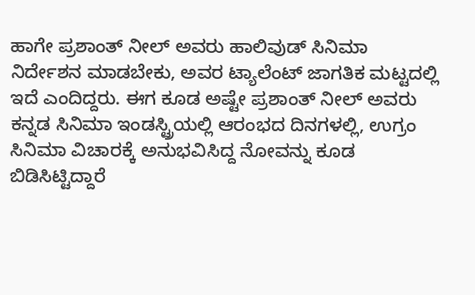ಹಾಗೇ ಪ್ರಶಾಂತ್ ನೀಲ್ ಅವರು ಹಾಲಿವುಡ್ ಸಿನಿಮಾ ನಿರ್ದೇಶನ ಮಾಡಬೇಕು, ಅವರ ಟ್ಯಾಲೆಂಟ್ ಜಾಗತಿಕ ಮಟ್ಟದಲ್ಲಿ ಇದೆ ಎಂದಿದ್ದರು. ಈಗ ಕೂಡ ಅಷ್ಟೇ ಪ್ರಶಾಂತ್ ನೀಲ್ ಅವರು ಕನ್ನಡ ಸಿನಿಮಾ ಇಂಡಸ್ಟ್ರಿಯಲ್ಲಿ ಆರಂಭದ ದಿನಗಳಲ್ಲಿ, ಉಗ್ರಂ ಸಿನಿಮಾ ವಿಚಾರಕ್ಕೆ ಅನುಭವಿಸಿದ್ದ ನೋವನ್ನು ಕೂಡ ಬಿಡಿಸಿಟ್ಟಿದ್ದಾರೆ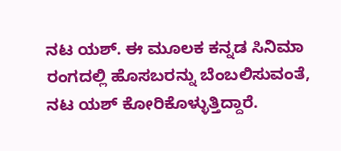ನಟ ಯಶ್. ಈ ಮೂಲಕ ಕನ್ನಡ ಸಿನಿಮಾ ರಂಗದಲ್ಲಿ ಹೊಸಬರನ್ನು ಬೆಂಬಲಿಸುವಂತೆ, ನಟ ಯಶ್ ಕೋರಿಕೊಳ್ಳುತ್ತಿದ್ದಾರೆ.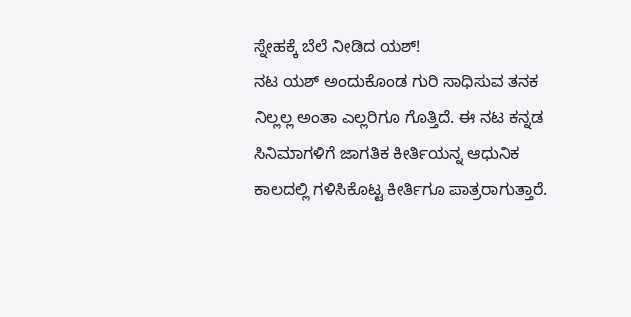ಸ್ನೇಹಕ್ಕೆ ಬೆಲೆ ನೀಡಿದ ಯಶ್!
ನಟ ಯಶ್ ಅಂದುಕೊಂಡ ಗುರಿ ಸಾಧಿಸುವ ತನಕ ನಿಲ್ಲಲ್ಲ ಅಂತಾ ಎಲ್ಲರಿಗೂ ಗೊತ್ತಿದೆ. ಈ ನಟ ಕನ್ನಡ ಸಿನಿಮಾಗಳಿಗೆ ಜಾಗತಿಕ ಕೀರ್ತಿಯನ್ನ ಆಧುನಿಕ ಕಾಲದಲ್ಲಿ ಗಳಿಸಿಕೊಟ್ಟ ಕೀರ್ತಿಗೂ ಪಾತ್ರರಾಗುತ್ತಾರೆ.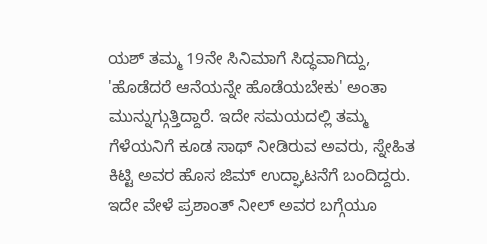ಯಶ್ ತಮ್ಮ 19ನೇ ಸಿನಿಮಾಗೆ ಸಿದ್ಧವಾಗಿದ್ದು, 'ಹೊಡೆದರೆ ಆನೆಯನ್ನೇ ಹೊಡೆಯಬೇಕು' ಅಂತಾ ಮುನ್ನುಗ್ಗುತ್ತಿದ್ದಾರೆ. ಇದೇ ಸಮಯದಲ್ಲಿ ತಮ್ಮ ಗೆಳೆಯನಿಗೆ ಕೂಡ ಸಾಥ್ ನೀಡಿರುವ ಅವರು, ಸ್ನೇಹಿತ ಕಿಟ್ಟಿ ಅವರ ಹೊಸ ಜಿಮ್ ಉದ್ಘಾಟನೆಗೆ ಬಂದಿದ್ದರು. ಇದೇ ವೇಳೆ ಪ್ರಶಾಂತ್ ನೀಲ್ ಅವರ ಬಗ್ಗೆಯೂ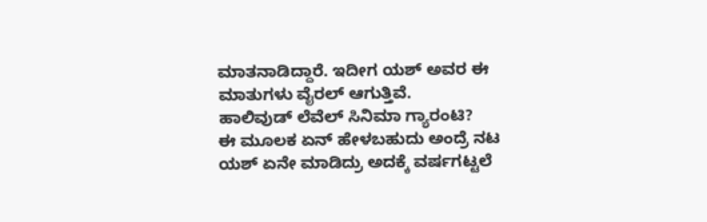ಮಾತನಾಡಿದ್ದಾರೆ. ಇದೀಗ ಯಶ್ ಅವರ ಈ ಮಾತುಗಳು ವೈರಲ್ ಆಗುತ್ತಿವೆ.
ಹಾಲಿವುಡ್ ಲೆವೆಲ್ ಸಿನಿಮಾ ಗ್ಯಾರಂಟಿ?
ಈ ಮೂಲಕ ಏನ್ ಹೇಳಬಹುದು ಅಂದ್ರೆ ನಟ ಯಶ್ ಏನೇ ಮಾಡಿದ್ರು ಅದಕ್ಕೆ ವರ್ಷಗಟ್ಟಲೆ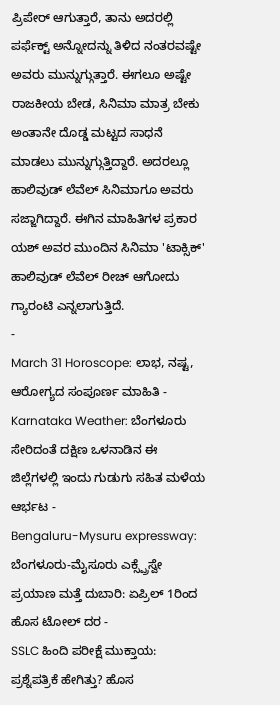ಪ್ರಿಪೇರ್ ಆಗುತ್ತಾರೆ, ತಾನು ಅದರಲ್ಲಿ ಪರ್ಫೆಕ್ಟ್ ಅನ್ನೋದನ್ನು ತಿಳಿದ ನಂತರವಷ್ಟೇ ಅವರು ಮುನ್ನುಗ್ಗುತ್ತಾರೆ. ಈಗಲೂ ಅಷ್ಟೇ ರಾಜಕೀಯ ಬೇಡ, ಸಿನಿಮಾ ಮಾತ್ರ ಬೇಕು ಅಂತಾನೇ ದೊಡ್ಡ ಮಟ್ಟದ ಸಾಧನೆ ಮಾಡಲು ಮುನ್ನುಗ್ಗುತ್ತಿದ್ದಾರೆ. ಅದರಲ್ಲೂ ಹಾಲಿವುಡ್ ಲೆವೆಲ್ ಸಿನಿಮಾಗೂ ಅವರು ಸಜ್ಜಾಗಿದ್ದಾರೆ. ಈಗಿನ ಮಾಹಿತಿಗಳ ಪ್ರಕಾರ ಯಶ್ ಅವರ ಮುಂದಿನ ಸಿನಿಮಾ 'ಟಾಕ್ಸಿಕ್' ಹಾಲಿವುಡ್ ಲೆವೆಲ್ ರೀಚ್ ಆಗೋದು ಗ್ಯಾರಂಟಿ ಎನ್ನಲಾಗುತ್ತಿದೆ.
-
March 31 Horoscope: ಲಾಭ, ನಷ್ಟ, ಆರೋಗ್ಯದ ಸಂಪೂರ್ಣ ಮಾಹಿತಿ -
Karnataka Weather: ಬೆಂಗಳೂರು ಸೇರಿದಂತೆ ದಕ್ಷಿಣ ಒಳನಾಡಿನ ಈ ಜಿಲ್ಲೆಗಳಲ್ಲಿ ಇಂದು ಗುಡುಗು ಸಹಿತ ಮಳೆಯ ಆರ್ಭಟ -
Bengaluru-Mysuru expressway: ಬೆಂಗಳೂರು-ಮೈಸೂರು ಎಕ್ಸ್ಪ್ರೆಸ್ವೇ ಪ್ರಯಾಣ ಮತ್ತೆ ದುಬಾರಿ: ಏಪ್ರಿಲ್ 1ರಿಂದ ಹೊಸ ಟೋಲ್ ದರ -
SSLC ಹಿಂದಿ ಪರೀಕ್ಷೆ ಮುಕ್ತಾಯ: ಪ್ರಶ್ನೆಪತ್ರಿಕೆ ಹೇಗಿತ್ತು? ಹೊಸ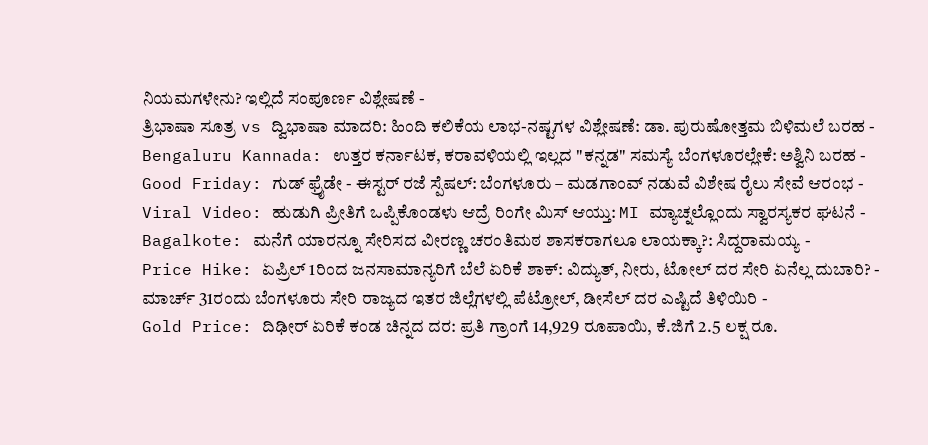ನಿಯಮಗಳೇನು? ಇಲ್ಲಿದೆ ಸಂಪೂರ್ಣ ವಿಶ್ಲೇಷಣೆ -
ತ್ರಿಭಾಷಾ ಸೂತ್ರ vs ದ್ವಿಭಾಷಾ ಮಾದರಿ: ಹಿಂದಿ ಕಲಿಕೆಯ ಲಾಭ-ನಷ್ಟಗಳ ವಿಶ್ಲೇಷಣೆ: ಡಾ. ಪುರುಷೋತ್ತಮ ಬಿಳಿಮಲೆ ಬರಹ -
Bengaluru Kannada: ಉತ್ತರ ಕರ್ನಾಟಕ, ಕರಾವಳಿಯಲ್ಲಿ ಇಲ್ಲದ "ಕನ್ನಡ" ಸಮಸ್ಯೆ ಬೆಂಗಳೂರಲ್ಲೇಕೆ: ಅಶ್ವಿನಿ ಬರಹ -
Good Friday: ಗುಡ್ ಫ್ರೈಡೇ - ಈಸ್ಟರ್ ರಜೆ ಸ್ಪೆಷಲ್: ಬೆಂಗಳೂರು – ಮಡಗಾಂವ್ ನಡುವೆ ವಿಶೇಷ ರೈಲು ಸೇವೆ ಆರಂಭ -
Viral Video: ಹುಡುಗಿ ಪ್ರೀತಿಗೆ ಒಪ್ಪಿಕೊಂಡಳು ಆದ್ರೆ ರಿಂಗೇ ಮಿಸ್ ಆಯ್ತು: MI ಮ್ಯಾಚ್ನಲ್ಲೊಂದು ಸ್ವಾರಸ್ಯಕರ ಘಟನೆ -
Bagalkote: ಮನೆಗೆ ಯಾರನ್ನೂ ಸೇರಿಸದ ವೀರಣ್ಣ ಚರಂತಿಮಠ ಶಾಸಕರಾಗಲೂ ಲಾಯಕ್ಕಾ?: ಸಿದ್ದರಾಮಯ್ಯ -
Price Hike: ಏಪ್ರಿಲ್ 1ರಿಂದ ಜನಸಾಮಾನ್ಯರಿಗೆ ಬೆಲೆ ಏರಿಕೆ ಶಾಕ್: ವಿದ್ಯುತ್, ನೀರು, ಟೋಲ್ ದರ ಸೇರಿ ಏನೆಲ್ಲ ದುಬಾರಿ? -
ಮಾರ್ಚ್ 31ರಂದು ಬೆಂಗಳೂರು ಸೇರಿ ರಾಜ್ಯದ ಇತರ ಜಿಲ್ಲೆಗಳಲ್ಲಿ ಪೆಟ್ರೋಲ್, ಡೀಸೆಲ್ ದರ ಎಷ್ಟಿದೆ ತಿಳಿಯಿರಿ -
Gold Price: ದಿಢೀರ್ ಏರಿಕೆ ಕಂಡ ಚಿನ್ನದ ದರ: ಪ್ರತಿ ಗ್ರಾಂಗೆ 14,929 ರೂಪಾಯಿ, ಕೆ.ಜಿಗೆ 2.5 ಲಕ್ಷ ರೂ.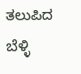ತಲುಪಿದ ಬೆಳ್ಳಿ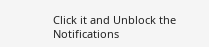Click it and Unblock the Notifications